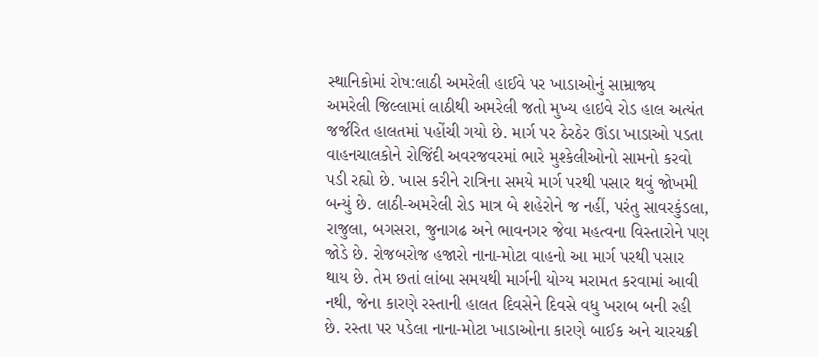સ્થાનિકોમાં રોષ:લાઠી અમરેલી હાઈવે પર ખાડાઓનું સામ્રાજ્ય
અમરેલી જિલ્લામાં લાઠીથી અમરેલી જતો મુખ્ય હાઇવે રોડ હાલ અત્યંત જર્જરિત હાલતમાં પહોંચી ગયો છે. માર્ગ પર ઠેરઠેર ઊંડા ખાડાઓ પડતા વાહનચાલકોને રોજિંદી અવરજવરમાં ભારે મુશ્કેલીઓનો સામનો કરવો પડી રહ્યો છે. ખાસ કરીને રાત્રિના સમયે માર્ગ પરથી પસાર થવું જોખમી બન્યું છે. લાઠી-અમરેલી રોડ માત્ર બે શહેરોને જ નહીં, પરંતુ સાવરકુંડલા, રાજુલા, બગસરા, જુનાગઢ અને ભાવનગર જેવા મહત્વના વિસ્તારોને પણ જોડે છે. રોજબરોજ હજારો નાના-મોટા વાહનો આ માર્ગ પરથી પસાર થાય છે. તેમ છતાં લાંબા સમયથી માર્ગની યોગ્ય મરામત કરવામાં આવી નથી, જેના કારણે રસ્તાની હાલત દિવસેને દિવસે વધુ ખરાબ બની રહી છે. રસ્તા પર પડેલા નાના-મોટા ખાડાઓના કારણે બાઈક અને ચારચક્રી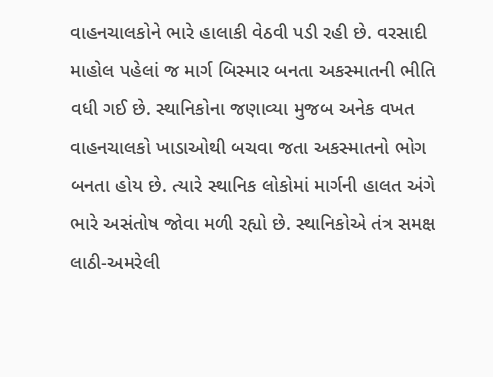વાહનચાલકોને ભારે હાલાકી વેઠવી પડી રહી છે. વરસાદી માહોલ પહેલાં જ માર્ગ બિસ્માર બનતા અકસ્માતની ભીતિ વધી ગઈ છે. સ્થાનિકોના જણાવ્યા મુજબ અનેક વખત વાહનચાલકો ખાડાઓથી બચવા જતા અકસ્માતનો ભોગ બનતા હોય છે. ત્યારે સ્થાનિક લોકોમાં માર્ગની હાલત અંગે ભારે અસંતોષ જોવા મળી રહ્યો છે. સ્થાનિકોએ તંત્ર સમક્ષ લાઠી-અમરેલી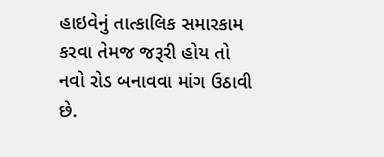હાઇવેનું તાત્કાલિક સમારકામ કરવા તેમજ જરૂરી હોય તો નવો રોડ બનાવવા માંગ ઉઠાવી છે.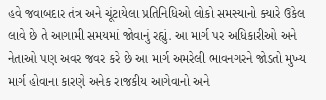હવે જવાબદાર તંત્ર અને ચૂંટાયેલા પ્રતિનિધિઓ લોકો સમસ્યાનો ક્યારે ઉકેલ લાવે છે તે આગામી સમયમાં જોવાનું રહ્યું. આ માર્ગ પર અધિકારીઓ અને નેતાઓ પણ અવર જવર કરે છે આ માર્ગ અમરેલી ભાવનગરને જોડતો મુખ્ય માર્ગ હોવાના કારણે અનેક રાજકીય આગેવાનો અને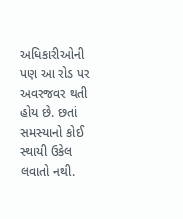અધિકારીઓની પણ આ રોડ પર અવરજવર થતી હોય છે. છતાં સમસ્યાનો કોઈ સ્થાયી ઉકેલ લવાતો નથી.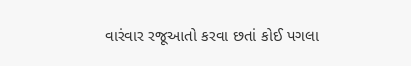વારંવાર રજૂઆતો કરવા છતાં કોઈ પગલા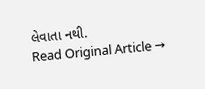લેવાતા નથી.
Read Original Article →